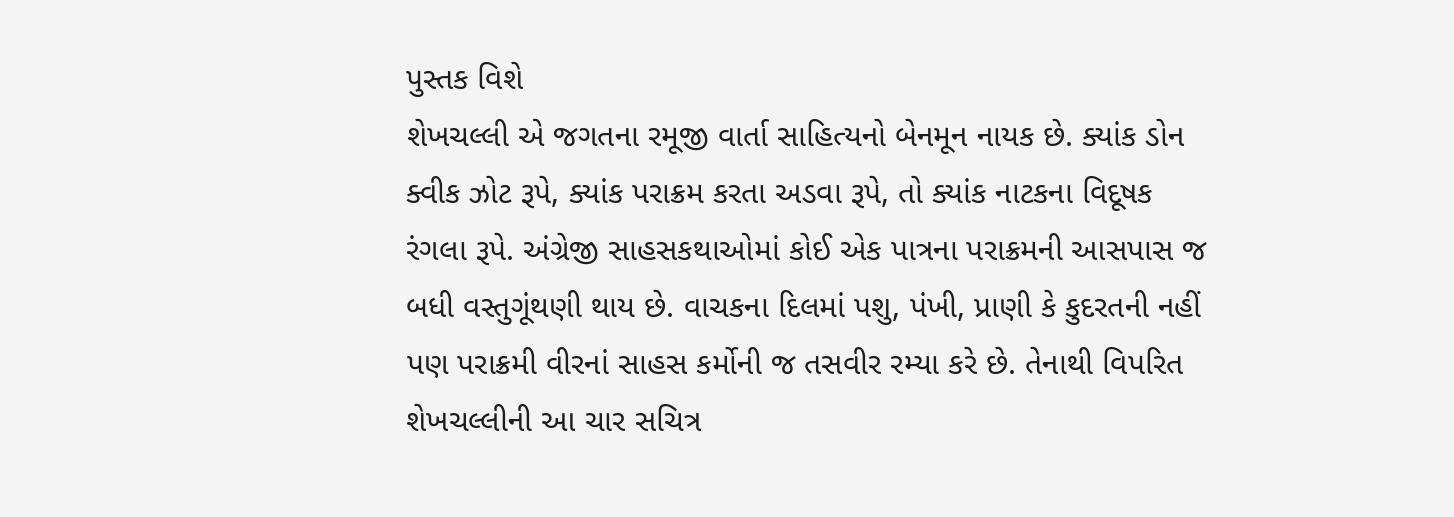પુસ્તક વિશે
શેખચલ્લી એ જગતના રમૂજી વાર્તા સાહિત્યનો બેનમૂન નાયક છે. ક્યાંક ડોન ક્વીક ઝોટ રૂપે, ક્યાંક પરાક્રમ કરતા અડવા રૂપે, તો ક્યાંક નાટકના વિદૂષક રંગલા રૂપે. અંગ્રેજી સાહસકથાઓમાં કોઈ એક પાત્રના પરાક્રમની આસપાસ જ બધી વસ્તુગૂંથણી થાય છે. વાચકના દિલમાં પશુ, પંખી, પ્રાણી કે કુદરતની નહીં પણ પરાક્રમી વીરનાં સાહસ કર્મોની જ તસવીર રમ્યા કરે છે. તેનાથી વિપરિત શેખચલ્લીની આ ચાર સચિત્ર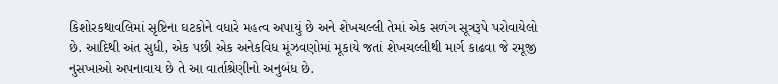કિશોરકથાવલિમાં સૃષ્ટિના ઘટકોને વધારે મહત્વ અપાયું છે અને શેખચલ્લી તેમાં એક સળંગ સૂત્રરૂપે પરોવાયેલો છે. આદિથી અંત સુધી, એક પછી એક અનેકવિધ મૂંઝવણોમાં મૂકાયે જતાં શેખચલ્લીથી માર્ગ કાઢવા જે રમૂજી નુસખાઓ અપનાવાય છે તે આ વાર્તાશ્રેણીનો અનુબંધ છે.